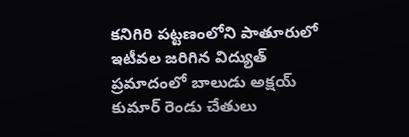కనిగిరి పట్టణంలోని పాతూరులో ఇటీవల జరిగిన విద్యుత్ ప్రమాదంలో బాలుడు అక్షయ్ కుమార్ రెండు చేతులు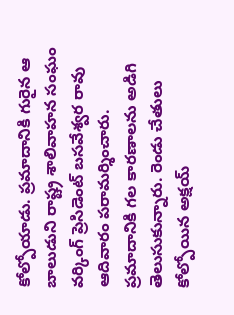కోల్పోయాడు. ప్రమాదానికి గురైన ఆ బాలుడుని రాష్ట్ర శాలివాహన సంఘం వర్కింగ్ ప్రెసిడెంట్ బసవేశ్వర రావు ఆదివారం పరామర్శించారు. ప్రమాదానికి గల కారణాలను అడిగి తెలుసుకున్నారు. రెండు చేతులు కోల్పోయిన అక్షయ్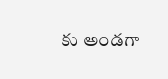కు అండగా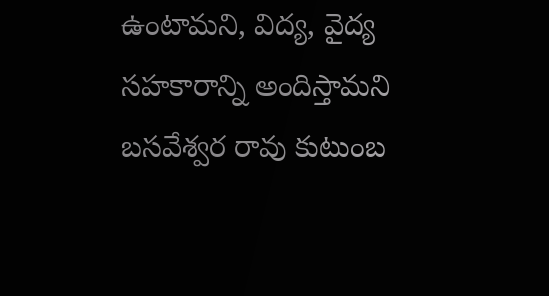ఉంటామని, విద్య, వైద్య సహకారాన్ని అందిస్తామని బసవేశ్వర రావు కుటుంబ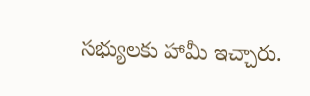సభ్యులకు హామీ ఇచ్చారు.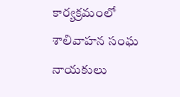కార్యక్రమంలో శాలివాహన సంఘ నాయకులు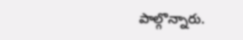పాల్గొన్నారు.